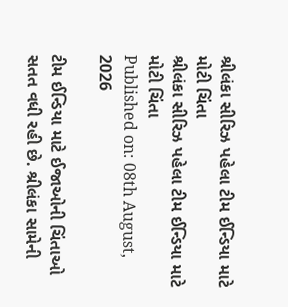શ્રીલંકા સીરિઝ પહેલા ટીમ ઈન્ડિયા માટે મોટી ચિંતા
શ્રીલંકા સીરિઝ પહેલા ટીમ ઈન્ડિયા માટે મોટી ચિંતા
Published on: 08th August, 2026

ટીમ ઈન્ડિયા માટે ઈજાઓની ચિંતાઓ સતત વધી રહી છે. શ્રીલંકા સામેની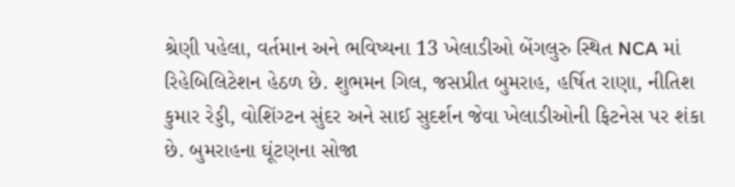શ્રેણી પહેલા, વર્તમાન અને ભવિષ્યના 13 ખેલાડીઓ બેંગલુરુ સ્થિત NCA માં રિહેબિલિટેશન હેઠળ છે. શુભમન ગિલ, જસપ્રીત બુમરાહ, હર્ષિત રાણા, નીતિશ કુમાર રેડ્ડી, વોશિંગ્ટન સુંદર અને સાઈ સુદર્શન જેવા ખેલાડીઓની ફિટનેસ પર શંકા છે. બુમરાહના ઘૂંટણના સોજા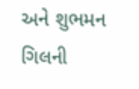અને શુભમન ગિલની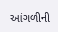આંગળીની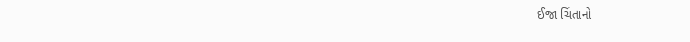ઈજા ચિંતાનો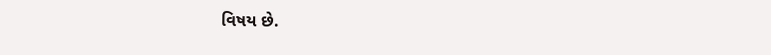વિષય છે.